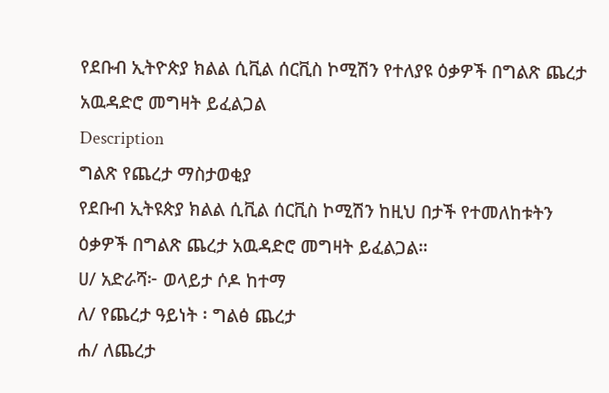የደቡብ ኢትዮጵያ ክልል ሲቪል ሰርቪስ ኮሚሽን የተለያዩ ዕቃዎች በግልጽ ጨረታ አዉዳድሮ መግዛት ይፈልጋል
Description
ግልጽ የጨረታ ማስታወቂያ
የደቡብ ኢትዩጵያ ክልል ሲቪል ሰርቪስ ኮሚሽን ከዚህ በታች የተመለከቱትን ዕቃዎች በግልጽ ጨረታ አዉዳድሮ መግዛት ይፈልጋል።
ሀ/ አድራሻ፦ ወላይታ ሶዶ ከተማ
ለ/ የጨረታ ዓይነት ፡ ግልፅ ጨረታ
ሐ/ ለጨረታ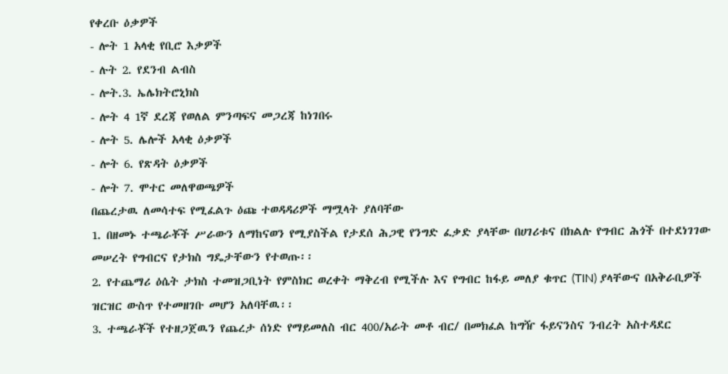የቀረቡ ዕቃዎች
- ሎት 1 አላቂ የቢሮ እቃዎች
- ሉት 2. የደንብ ልብስ
- ሎት.3. ኤሌክትሮኒክስ
- ሎት 4 1ኛ ደረጃ የወለል ምንጣፍና መጋረጃ ከነገበሩ
- ሎት 5. ሌሎች አላቂ ዕቃዎች
- ሎት 6. የጽዳት ዕቃዎች
- ሎት 7. ሞተር መለዋወጫዎች
በጨረታዉ ለመሳተፍ የሚፈልጉ ዕጩ ተወዳዳሪዎች ማሟላት ያለባቸው
1. በዘመኑ ተጫራቾች ሥራውን ለማከናወን የሚያስችል የታደሰ ሕጋዊ የንግድ ፈቃድ ያላቸው በሀገሪቱና በክልሉ የግብር ሕጎች በተደነገገው መሠረት የግብርና የታክስ ግዴታቸውን የተወጡ፡፡
2. የተጨማሪ ዕሴት ታክስ ተመዝጋቢነት የምስክር ወረቀት ማቅረብ የሚችሉ እና የግብር ከፋይ መለያ ቁጥር (TIN) ያላቸውና በአቅራቢዎች ዝርዝር ውስጥ የተመዘገቡ መሆን አለባቸዉ፡፡
3. ተጫራቾች የተዘጋጀዉን የጨረታ ሰነድ የማይመለስ ብር 400/አራት መቶ ብር/ በመክፈል ከግዥ ፋይናንስና ንብረት አስተዳደር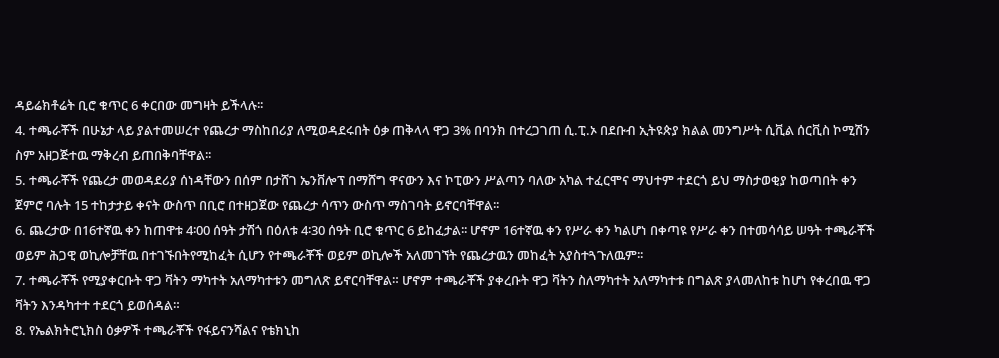ዳይሬክቶሬት ቢሮ ቁጥር 6 ቀርበው መግዛት ይችላሉ፡፡
4. ተጫራቾች በሁኔታ ላይ ያልተመሠረተ የጨረታ ማስከበሪያ ለሚወዳደሩበት ዕቃ ጠቅላላ ዋጋ 3% በባንክ በተረጋገጠ ሲ.ፒ.ኦ በደቡብ ኢትዩጵያ ክልል መንግሥት ሲቪል ሰርቪስ ኮሚሽን ስም አዘጋጅተዉ ማቅረብ ይጠበቅባቸዋል፡፡
5. ተጫራቾች የጨረታ መወዳደሪያ ሰነዳቸውን በሰም በታሸገ ኤንቨሎፕ በማሸግ ዋናውን እና ኮፒውን ሥልጣን ባለው አካል ተፈርሞና ማህተም ተደርጎ ይህ ማስታወቂያ ከወጣበት ቀን ጀምሮ ባሉት 15 ተከታታይ ቀናት ውስጥ በቢሮ በተዘጋጀው የጨረታ ሳጥን ውስጥ ማስገባት ይኖርባቸዋል፡፡
6. ጨረታው በ16ተኛዉ ቀን ከጠዋቱ 4፡00 ሰዓት ታሽጎ በዕለቱ 4፡30 ሰዓት ቢሮ ቁጥር 6 ይከፈታል፡፡ ሆኖም 16ተኛዉ ቀን የሥራ ቀን ካልሆነ በቀጣዩ የሥራ ቀን በተመሳሳይ ሠዓት ተጫራቾች ወይም ሕጋዊ ወኪሎቻቸዉ በተገኙበትየሚከፈት ሲሆን የተጫራቾች ወይም ወኪሎች አለመገኘት የጨረታዉን መከፈት አያስተጓጉለዉም፡፡
7. ተጫራቾች የሚያቀርቡት ዋጋ ቫትን ማካተት አለማካተቱን መግለጽ ይኖርባቸዋል። ሆኖም ተጫራቾች ያቀረቡት ዋጋ ቫትን ስለማካተት አለማካተቱ በግልጽ ያላመለከቱ ከሆነ የቀረበዉ ዋጋ ቫትን እንዳካተተ ተደርጎ ይወሰዳል።
8. የኤልክትሮኒክስ ዕቃዎች ተጫራቾች የፋይናንሻልና የቴክኒከ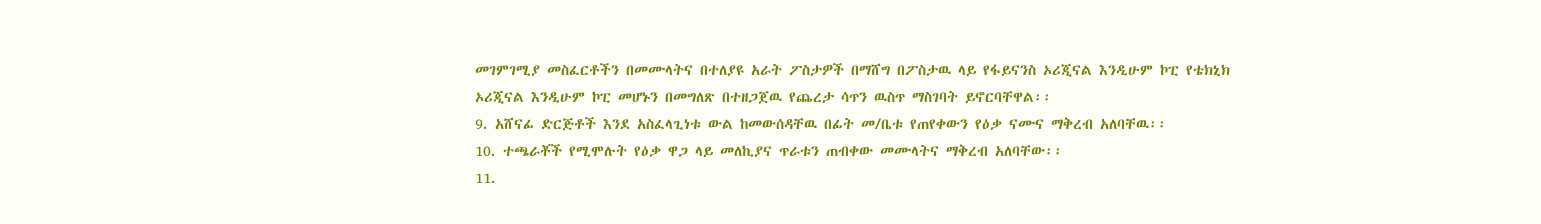መገምገሚያ መስፈርቶችን በመሙላትና በተለያዩ አራት ፖስታዎች በማሸግ በፖስታዉ ላይ የፋይናንስ ኦሪጂናል እንዲሁም ኮፒ የቴክኒክ ኦሪጂናል እንዲሁም ኮፒ መሆኑን በመግለጽ በተዘጋጀዉ የጨረታ ሳጥን ዉስጥ ማስገባት ይኖርባቸዋል፡፡
9. አሸናፊ ድርጅቶች እንደ አስፈላጊነቱ ውል ከመውሰዳቸዉ በፊት መ/ቤቱ የጠየቀውን የዕቃ ናሙና ማቅረብ አለባቸዉ፡፡
10. ተጫራቾች የሚሞሉት የዕቃ ዋጋ ላይ መለኪያና ጥራቱን ጠብቀው መሙላትና ማቅረብ አለባቸው፡፡
11.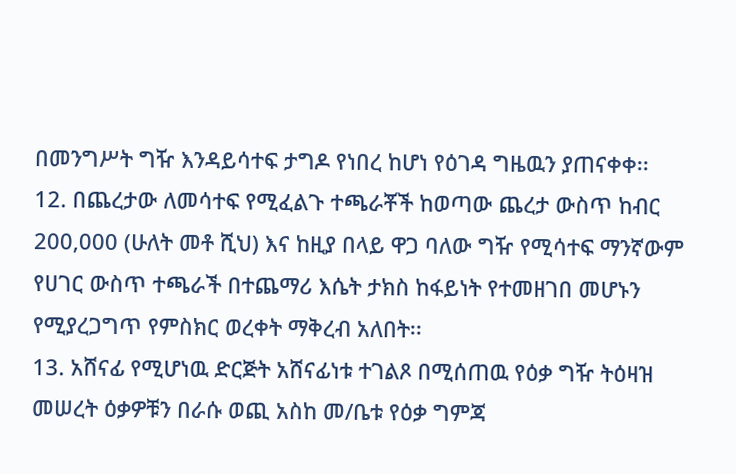በመንግሥት ግዥ እንዳይሳተፍ ታግዶ የነበረ ከሆነ የዕገዳ ግዜዉን ያጠናቀቀ፡፡
12. በጨረታው ለመሳተፍ የሚፈልጉ ተጫራቾች ከወጣው ጨረታ ውስጥ ከብር 200,000 (ሁለት መቶ ሺህ) እና ከዚያ በላይ ዋጋ ባለው ግዥ የሚሳተፍ ማንኛውም የሀገር ውስጥ ተጫራች በተጨማሪ እሴት ታክስ ከፋይነት የተመዘገበ መሆኑን የሚያረጋግጥ የምስክር ወረቀት ማቅረብ አለበት፡፡
13. አሸናፊ የሚሆነዉ ድርጅት አሸናፊነቱ ተገልጾ በሚሰጠዉ የዕቃ ግዥ ትዕዛዝ መሠረት ዕቃዎቹን በራሱ ወጪ አስከ መ/ቤቱ የዕቃ ግምጃ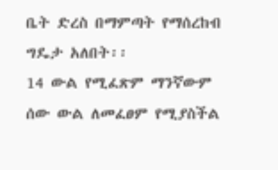ቤት ድረስ በማምጣት የማሰረከብ ግዴታ አለበት፡፡
14 ውል የሚፈጽም ማንኛውም ሰው ውል ለመፈፀም የሚያስችል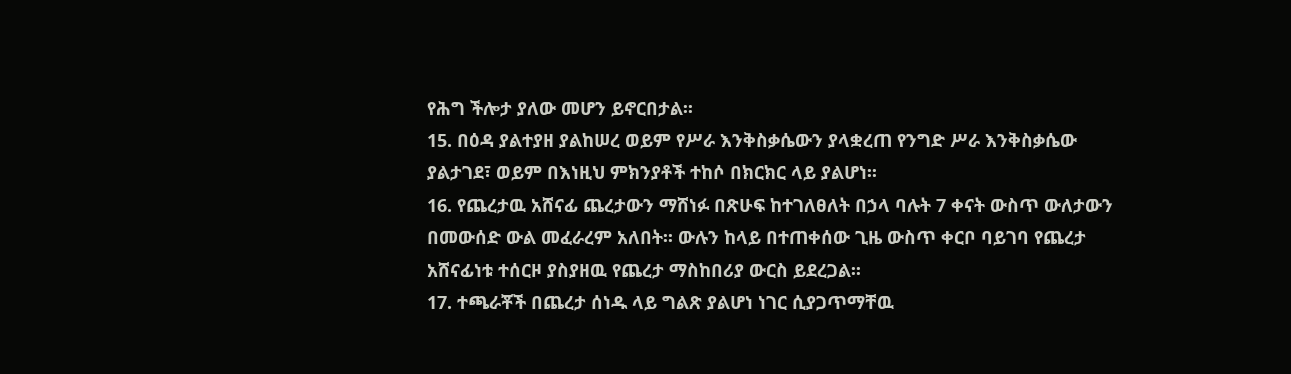የሕግ ችሎታ ያለው መሆን ይኖርበታል፡፡
15. በዕዳ ያልተያዘ ያልከሠረ ወይም የሥራ እንቅስቃሴውን ያላቋረጠ የንግድ ሥራ እንቅስቃሴው ያልታገደ፣ ወይም በእነዚህ ምክንያቶች ተከሶ በክርክር ላይ ያልሆነ፡፡
16. የጨረታዉ አሸናፊ ጨረታውን ማሸነፉ በጽሁፍ ከተገለፀለት በኃላ ባሉት 7 ቀናት ውስጥ ውለታውን በመውሰድ ውል መፈራረም አለበት፡፡ ውሉን ከላይ በተጠቀሰው ጊዜ ውስጥ ቀርቦ ባይገባ የጨረታ አሸናፊነቱ ተሰርዞ ያስያዘዉ የጨረታ ማስከበሪያ ውርስ ይደረጋል፡፡
17. ተጫራቾች በጨረታ ሰነዱ ላይ ግልጽ ያልሆነ ነገር ሲያጋጥማቸዉ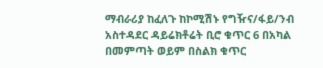ማብራሪያ ከፈለጉ ከኮሚሽኑ የግዥና/ፋይ/ንብ አስተዳደር ዳይሬክቶሬት ቢሮ ቁጥር 6 በአካል በመምጣት ወይም በስልክ ቁጥር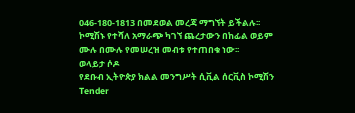046-180-1813 በመደወል መረጃ ማግኘት ይችልሉ፡፡
ኮሚሽኑ የተሻለ አማራጭ ካገኘ ጨረታውን በከፊል ወይም ሙሉ በሙሉ የመሠረዝ መብቱ የተጠበቁ ነው፡፡
ወላይታ ሶዶ
የደቡብ ኢትዮጵያ ክልል መንግሥት ሲቪል ሰርቪስ ኮሚሽን
Tender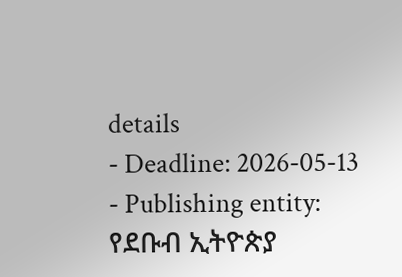details
- Deadline: 2026-05-13
- Publishing entity: የደቡብ ኢትዮጵያ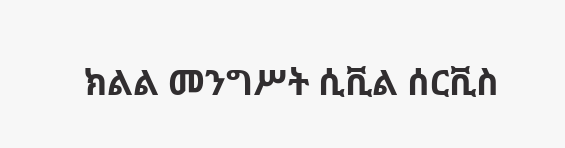ክልል መንግሥት ሲቪል ሰርቪስ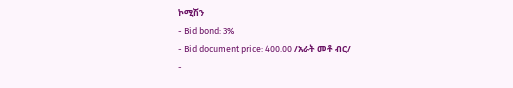ኮሚሽን
- Bid bond: 3%
- Bid document price: 400.00 /አራት መቶ ብር/
-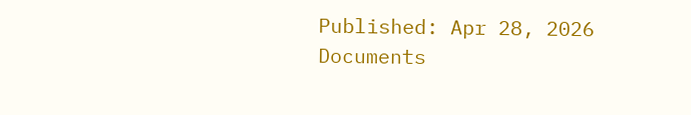Published: Apr 28, 2026
Documents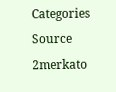Categories
Source
2merkato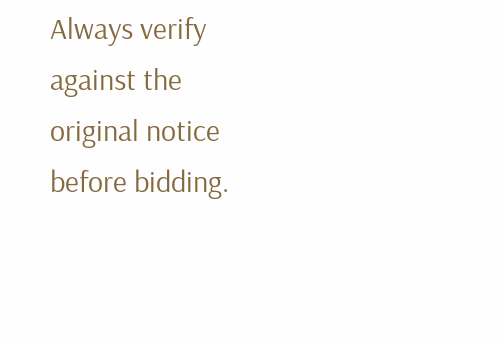Always verify against the original notice before bidding.